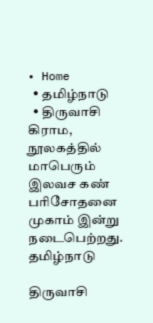• Home
  • தமிழ்நாடு
  • திருவாசி கிராம, நூலகத்தில் மாபெரும் இலவச கண் பரிசோதனை முகாம் இன்று நடைபெற்றது.
தமிழ்நாடு

திருவாசி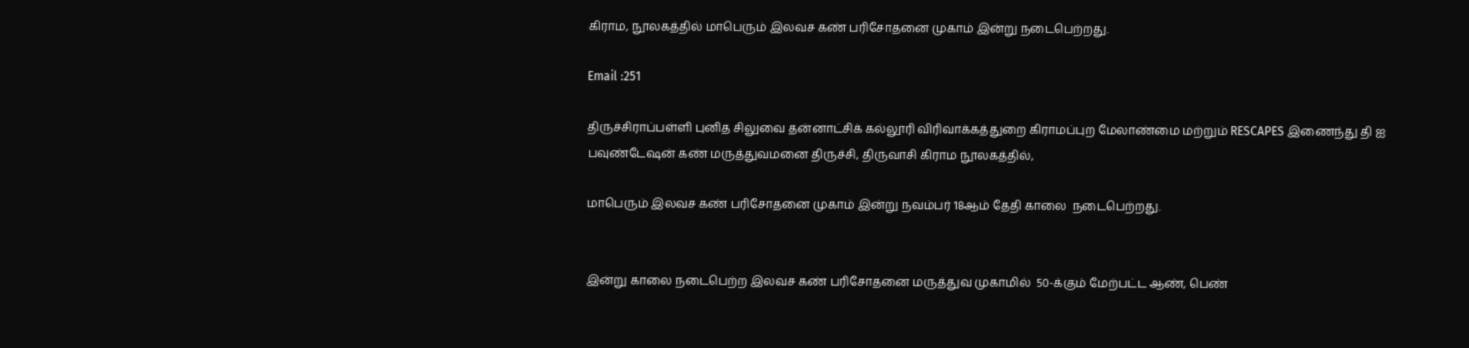கிராம, நூலகத்தில் மாபெரும் இலவச கண் பரிசோதனை முகாம் இன்று நடைபெற்றது.

Email :251

திருச்சிராப்பள்ளி புனித சிலுவை தன்னாட்சிக் கல்லூரி விரிவாக்கத்துறை கிராமப்புற மேலாண்மை மற்றும் RESCAPES இணைந்து தி ஐ பவுண்டேஷன் கண் மருத்துவமனை திருச்சி, திருவாசி கிராம நூலகத்தில்,

மாபெரும் இலவச கண் பரிசோதனை முகாம் இன்று நவம்பர் 18ஆம் தேதி காலை  நடைபெற்றது.


இன்று காலை நடைபெற்ற இலவச கண் பரிசோதனை மருத்துவ முகாமில்  50-க்கும் மேற்பட்ட ஆண், பெண்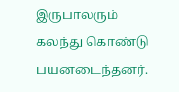இருபாலரும் கலந்து கொண்டு பயனடைந்தனர்.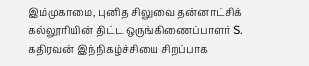இம்முகாமை, புனித சிலுவை தன்னாட்சிக் கல்லூரியின் திட்ட ஒருங்கிணைப்பாளர் S. கதிரவன் இந்நிகழ்ச்சியை சிறப்பாக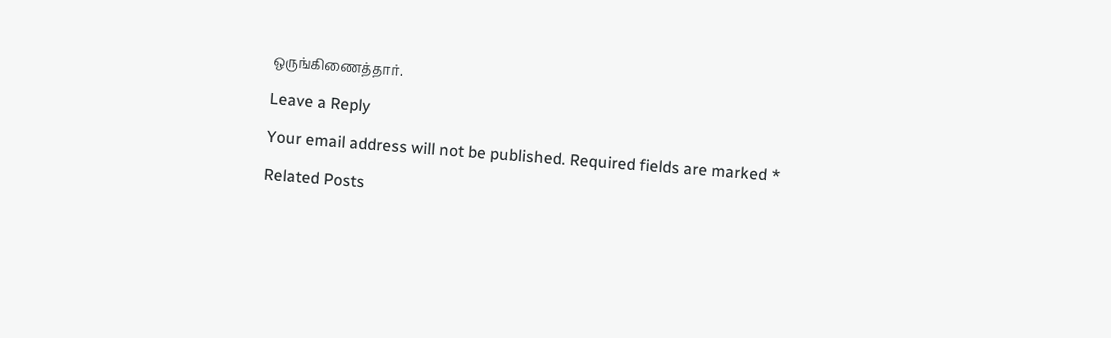ஒருங்கிணைத்தார்.

Leave a Reply

Your email address will not be published. Required fields are marked *

Related Posts